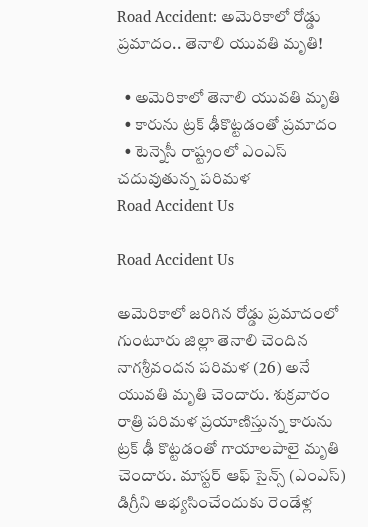Road Accident: అమెరికాలో రోడ్డు ప్రమాదం.. తెనాలి యువతి మృతి!

  • అమెరికాలో తెనాలి యువతి మృతి
  • కారును ట్రక్‌ ఢీకొట్టడంతో ప్రమాదం
  • టెన్నెసీ రాష్ట్రంలో ఎంఎస్ చదువుతున్న పరిమళ
Road Accident Us

Road Accident Us

అమెరికాలో జరిగిన రోడ్డు ప్రమాదంలో గుంటూరు జిల్లా తెనాలి చెందిన నాగశ్రీవందన పరిమళ (26) అనే యువతి మృతి చెందారు. శుక్రవారం రాత్రి పరిమళ ప్రయాణిస్తున్న కారును ట్రక్‌ ఢీ కొట్టడంతో గాయాలపాలై మృతి చెందారు. మాస్టర్ ఆఫ్ సైన్స్ (ఎంఎస్) డిగ్రీని అభ్యసించేందుకు రెండేళ్ల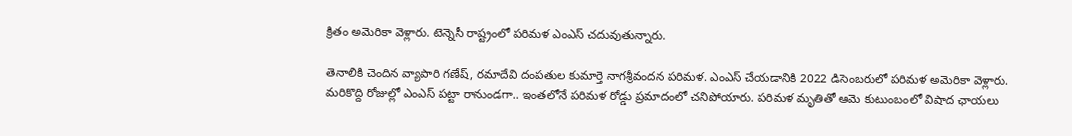క్రితం అమెరికా వెళ్లారు. టెన్నెసీ రాష్ట్రంలో పరిమళ ఎంఎస్ చదువుతున్నారు.

తెనాలికి చెందిన వ్యాపారి గణేష్, రమాదేవి దంపతుల కుమార్తె నాగశ్రీవందన పరిమళ. ఎంఎస్‌ చేయడానికి 2022 డిసెంబరులో పరిమళ అమెరికా వెళ్లారు. మరికొద్ది రోజుల్లో ఎంఎస్‌ పట్టా రానుండగా.. ఇంతలోనే పరిమళ రోడ్డు ప్రమాదంలో చనిపోయారు. పరిమళ మృతితో ఆమె కుటుంబంలో విషాద ఛాయలు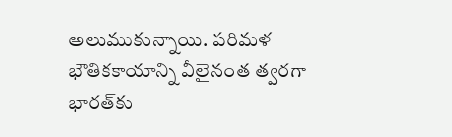అలుముకున్నాయి. పరిమళ భౌతికకాయాన్ని వీలైనంత త్వరగా భారత్‌కు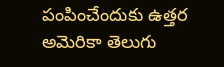పంపించేందుకు ఉత్తర అమెరికా తెలుగు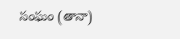సంఘం (తానా)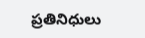ప్రతినిధులు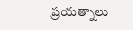ప్రయత్నాలు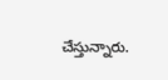చేస్తున్నారు.